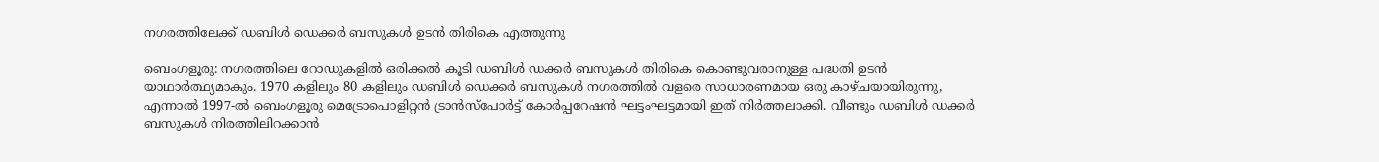നഗരത്തിലേക്ക് ഡബിൾ ഡെക്കർ ബസുകൾ ഉടൻ തിരികെ എത്തുന്നു

ബെംഗളൂരു: നഗരത്തിലെ റോഡുകളിൽ ഒരിക്കൽ കൂടി ഡബിൾ ഡക്കർ ബസുകൾ തിരികെ കൊണ്ടുവരാനുള്ള പദ്ധതി ഉടൻ യാഥാർത്ഥ്യമാകും. 1970 കളിലും 80 കളിലും ഡബിൾ ഡെക്കർ ബസുകൾ നഗരത്തിൽ വളരെ സാധാരണമായ ഒരു കാഴ്ചയായിരുന്നു, എന്നാൽ 1997-ൽ ബെംഗളൂരു മെട്രോപൊളിറ്റൻ ട്രാൻസ്‌പോർട്ട് കോർപ്പറേഷൻ ഘട്ടംഘട്ടമായി ഇത് നിർത്തലാക്കി. വീണ്ടും ഡബിൾ ഡക്കർ ബസുകൾ നിരത്തിലിറക്കാൻ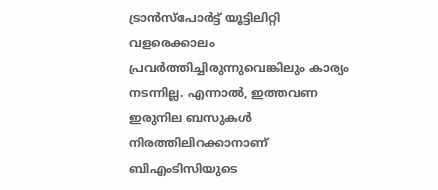ട്രാൻസ്പോർട്ട് യൂട്ടിലിറ്റി വളരെക്കാലം പ്രവർത്തിച്ചിരുന്നുവെങ്കിലും കാര്യം നടന്നില്ല. എന്നാൽ, ഇത്തവണ ഇരുനില ബസുകൾ നിരത്തിലിറക്കാനാണ് ബിഎംടിസിയുടെ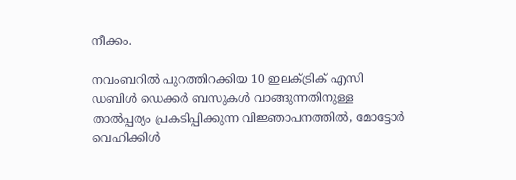നീക്കം.

നവംബറിൽ പുറത്തിറക്കിയ 10 ഇലക്ട്രിക് എസി ഡബിൾ ഡെക്കർ ബസുകൾ വാങ്ങുന്നതിനുള്ള താൽപ്പര്യം പ്രകടിപ്പിക്കുന്ന വിജ്ഞാപനത്തിൽ, മോട്ടോർ വെഹിക്കിൾ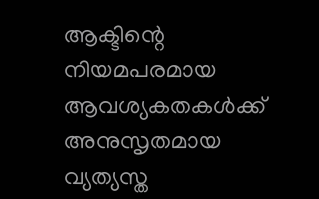ആക്ടിന്റെ നിയമപരമായ ആവശ്യകതകൾക്ക് അനുസൃതമായ വ്യത്യസ്ത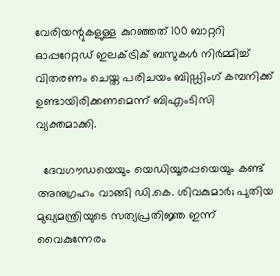വേരിയന്റുകളുള്ള കുറഞ്ഞത് 100 ബാറ്ററി ഓപ്പറേറ്റഡ് ഇലക്ട്രിക് ബസുകൾ നിർമ്മിച്ച് വിതരണം ചെയ്ത പരിചയം ബിഡ്ഡിംഗ് കമ്പനിക്ക് ഉണ്ടായിരിക്കണമെന്ന് ബിഎംടിസി വ്യക്തമാക്കി.

  ദേവഗൗഡയെയും യെഡിയൂരപ്പയെയും കണ്ട് അനുഗ്രഹം വാങ്ങി ഡി.കെ. ശിവകുമാർ; പുതിയ മുഖ്യമന്ത്രിയുടെ സത്യപ്രതിജ്ഞ ഇന്ന് വൈകുന്നേരം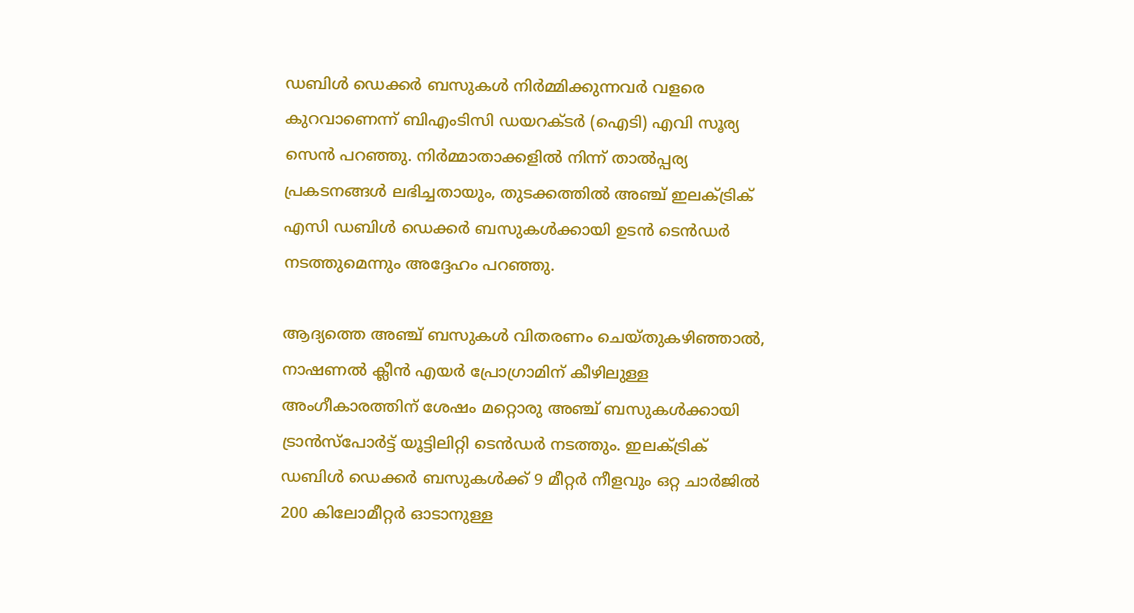ഡബിൾ ഡെക്കർ ബസുകൾ നിർമ്മിക്കുന്നവർ വളരെ കുറവാണെന്ന് ബിഎംടിസി ഡയറക്ടർ (ഐടി) എവി സൂര്യ സെൻ പറഞ്ഞു. നിർമ്മാതാക്കളിൽ നിന്ന് താൽപ്പര്യ പ്രകടനങ്ങൾ ലഭിച്ചതായും, തുടക്കത്തിൽ അഞ്ച് ഇലക്ട്രിക് എസി ഡബിൾ ഡെക്കർ ബസുകൾക്കായി ഉടൻ ടെൻഡർ നടത്തുമെന്നും അദ്ദേഹം പറഞ്ഞു.

ആദ്യത്തെ അഞ്ച് ബസുകൾ വിതരണം ചെയ്തുകഴിഞ്ഞാൽ, നാഷണൽ ക്ലീൻ എയർ പ്രോഗ്രാമിന് കീഴിലുള്ള അംഗീകാരത്തിന് ശേഷം മറ്റൊരു അഞ്ച് ബസുകൾക്കായി ട്രാൻസ്പോർട്ട് യൂട്ടിലിറ്റി ടെൻഡർ നടത്തും. ഇലക്ട്രിക് ഡബിൾ ഡെക്കർ ബസുകൾക്ക് 9 മീറ്റർ നീളവും ഒറ്റ ചാർജിൽ 200 കിലോമീറ്റർ ഓടാനുള്ള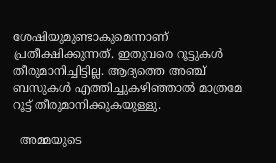ശേഷിയുമുണ്ടാകുമെന്നാണ് പ്രതീക്ഷിക്കുന്നത്. ഇതുവരെ റൂട്ടുകൾ തീരുമാനിച്ചിട്ടില്ല. ആദ്യത്തെ അഞ്ച് ബസുകൾ എത്തിച്ചുകഴിഞ്ഞാൽ മാത്രമേ റൂട്ട് തീരുമാനിക്കുകയുള്ളു.

  അമ്മയുടെ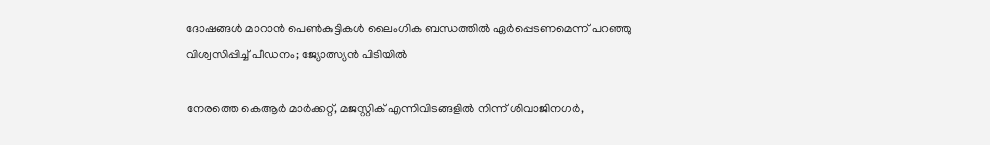ദോഷങ്ങൾ മാറാൻ പെൺകുട്ടികൾ ലൈംഗിക ബന്ധത്തിൽ ഏർപ്പെടണമെന്ന് പറഞ്ഞു വിശ്വസിപ്പിച്ച് പീഡനം; ജ്യോത്സ്യൻ പിടിയിൽ

നേരത്തെ കെആർ മാർക്കറ്റ്, മജസ്റ്റിക് എന്നിവിടങ്ങളിൽ നിന്ന് ശിവാജിനഗർ,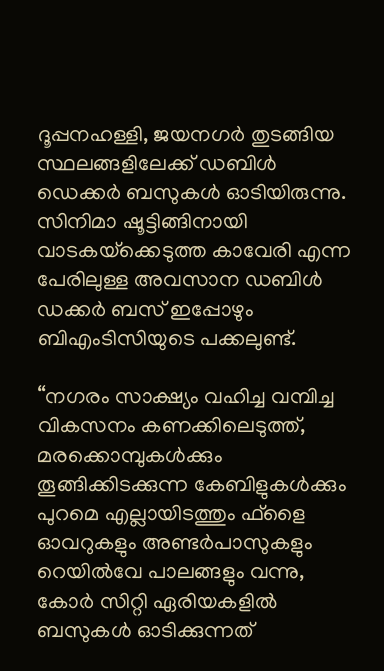ദൂപ്പനഹള്ളി, ജയനഗർ തുടങ്ങിയ സ്ഥലങ്ങളിലേക്ക് ഡബിൾ ഡെക്കർ ബസുകൾ ഓടിയിരുന്നു. സിനിമാ ഷൂട്ടിങ്ങിനായി വാടകയ്‌ക്കെടുത്ത കാവേരി എന്ന പേരിലുള്ള അവസാന ഡബിൾ ഡക്കർ ബസ് ഇപ്പോഴും ബിഎംടിസിയുടെ പക്കലുണ്ട്.

“നഗരം സാക്ഷ്യം വഹിച്ച വമ്പിച്ച വികസനം കണക്കിലെടുത്ത്, മരക്കൊമ്പുകൾക്കും തൂങ്ങിക്കിടക്കുന്ന കേബിളുകൾക്കും പുറമെ എല്ലായിടത്തും ഫ്‌ളൈ ഓവറുകളും അണ്ടർപാസുകളും റെയിൽവേ പാലങ്ങളും വന്നു, കോർ സിറ്റി ഏരിയകളിൽ ബസുകൾ ഓടിക്കുന്നത്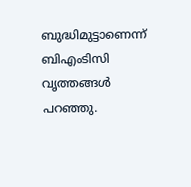ബുദ്ധിമുട്ടാണെന്ന് ബിഎംടിസി വൃത്തങ്ങൾ പറഞ്ഞു.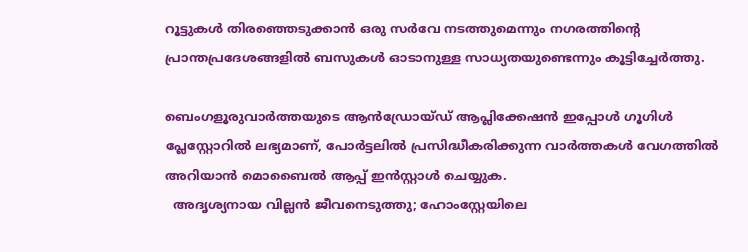റൂട്ടുകൾ തിരഞ്ഞെടുക്കാൻ ഒരു സർവേ നടത്തുമെന്നും നഗരത്തിന്റെ പ്രാന്തപ്രദേശങ്ങളിൽ ബസുകൾ ഓടാനുള്ള സാധ്യതയുണ്ടെന്നും കൂട്ടിച്ചേർത്തു.

ബെംഗളൂരുവാർത്തയുടെ ആൻഡ്രോയ്ഡ് ആപ്ലിക്കേഷൻ ഇപ്പോൾ ഗൂഗിൾ പ്ലേസ്റ്റോറിൽ ലഭ്യമാണ്, പോർട്ടലിൽ പ്രസിദ്ധീകരിക്കുന്ന വാർത്തകൾ വേഗത്തിൽ അറിയാൻ മൊബൈൽ ആപ്പ് ഇൻസ്റ്റാൾ ചെയ്യുക.
  അദൃശ്യനായ വില്ലൻ ജീവനെടുത്തു; ഹോംസ്റ്റേയിലെ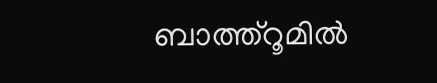ബാത്ത്റൂമിൽ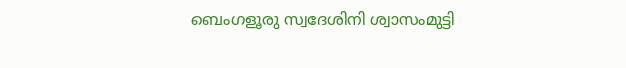ബെംഗളൂരു സ്വദേശിനി ശ്വാസംമുട്ടി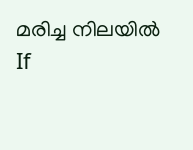മരിച്ച നിലയിൽ
If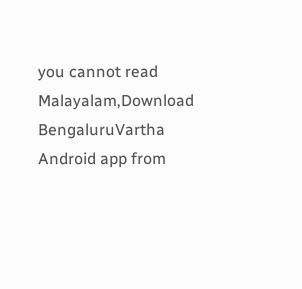you cannot read Malayalam,Download BengaluruVartha Android app from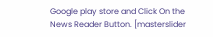Google play store and Click On the News Reader Button. [masterslider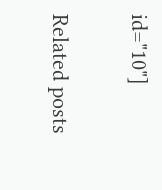id="10"]

Related posts